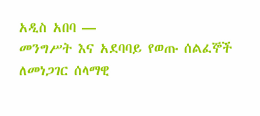አዲስ አበባ —
መንግሥት እና አደባባይ የወጡ ሰልፈኞች ለመነጋገር ሰላማዊ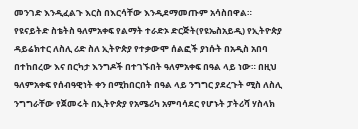መንገድ እንዲፈልጉ እርስ በእርሳቸው እንዲደማመጡም አሳስበዋል።
የዩናይትድ ስቴትስ ዓለምአቀፍ የልማት ተራድኦ ድርጅት(የዩኤስአይዲ) የኢትዮጵያ ዳይሬክተር ለስሊ ሪድ ስለ ኢትዮጵያ የተቃውሞ ሰልፎች ያነሱት በአዲስ አበባ በተከበረው እና በርካታ እንግዶች በተገኙበት ዓለምአቀፍ በዓል ላይ ነው። በዚህ ዓለምአቀፍ የሰብዓዊነት ቀን በሚከበርበት በዓል ላይ ንግግር ያደረጉት ሚስ ለስሊ ንግግራቸው የጀመሩት በኢትዮጵያ የአሜሪካ አምባሳደር የሆኑት ፓትሪሻ ሃስላክ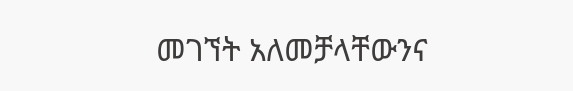መገኘት አለመቻላቸውንና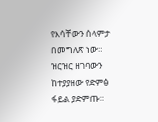የእሳቸውን ሰላምታ በመግለጽ ነው።
ዝርዝር ዘገባውን ከተያያዘው የድምፅ ፋይል ያድምጡ።